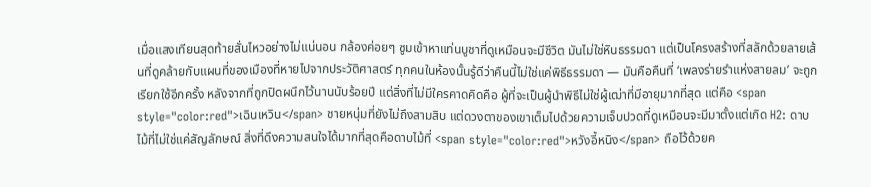เมื่อแสงเทียนสุดท้ายสั่นไหวอย่างไม่แน่นอน กล้องค่อยๆ ซูมเข้าหาแท่นบูชาที่ดูเหมือนจะมีชีวิต มันไม่ใช่หินธรรมดา แต่เป็นโครงสร้างที่สลักด้วยลายเส้นที่ดูคล้ายกับแผนที่ของเมืองที่หายไปจากประวัติศาสตร์ ทุกคนในห้องนั้นรู้ดีว่าคืนนี้ไม่ใช่แค่พิธีธรรมดา — มันคือคืนที่ ‘เพลงร่ายรำแห่งสายลม’ จะถูกเรียกใช้อีกครั้ง หลังจากที่ถูกปิดผนึกไว้นานนับร้อยปี แต่สิ่งที่ไม่มีใครคาดคิดคือ ผู้ที่จะเป็นผู้นำพิธีไม่ใช่ผู้เฒ่าที่มีอายุมากที่สุด แต่คือ <span style="color:red">เฉินเหวิน</span> ชายหนุ่มที่ยังไม่ถึงสามสิบ แต่ดวงตาของเขาเต็มไปด้วยความเจ็บปวดที่ดูเหมือนจะมีมาตั้งแต่เกิด H2: ดาบไม้ที่ไม่ใช่แค่สัญลักษณ์ สิ่งที่ดึงความสนใจได้มากที่สุดคือดาบไม้ที่ <span style="color:red">หวังอี้หนิง</span> ถือไว้ด้วยค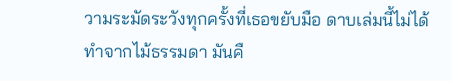วามระมัดระวังทุกครั้งที่เธอขยับมือ ดาบเล่มนี้ไม่ได้ทำจากไม้ธรรมดา มันคื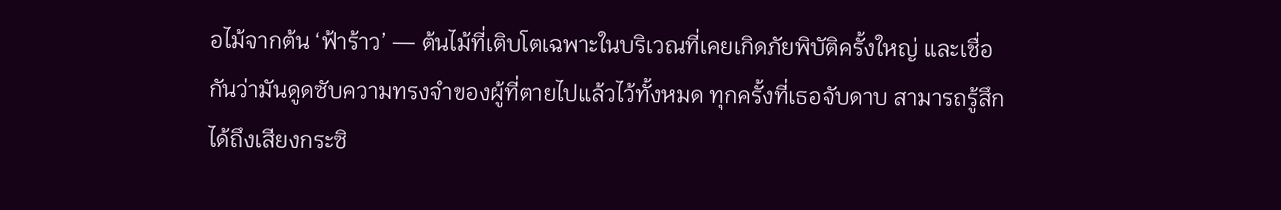อไม้จากต้น ‘ฟ้าร้าว’ — ต้นไม้ที่เติบโตเฉพาะในบริเวณที่เคยเกิดภัยพิบัติครั้งใหญ่ และเชื่อกันว่ามันดูดซับความทรงจำของผู้ที่ตายไปแล้วไว้ทั้งหมด ทุกครั้งที่เธอจับดาบ สามารถรู้สึกได้ถึงเสียงกระซิ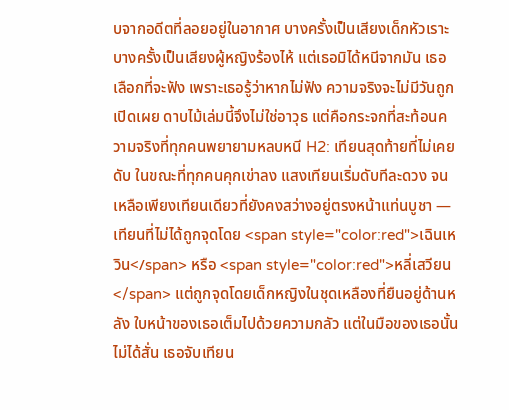บจากอดีตที่ลอยอยู่ในอากาศ บางครั้งเป็นเสียงเด็กหัวเราะ บางครั้งเป็นเสียงผู้หญิงร้องไห้ แต่เธอมิได้หนีจากมัน เธอเลือกที่จะฟัง เพราะเธอรู้ว่าหากไม่ฟัง ความจริงจะไม่มีวันถูกเปิดเผย ดาบไม้เล่มนี้จึงไม่ใช่อาวุธ แต่คือกระจกที่สะท้อนความจริงที่ทุกคนพยายามหลบหนี H2: เทียนสุดท้ายที่ไม่เคยดับ ในขณะที่ทุกคนคุกเข่าลง แสงเทียนเริ่มดับทีละดวง จนเหลือเพียงเทียนเดียวที่ยังคงสว่างอยู่ตรงหน้าแท่นบูชา — เทียนที่ไม่ได้ถูกจุดโดย <span style="color:red">เฉินเหวิน</span> หรือ <span style="color:red">หลี่เสวียน</span> แต่ถูกจุดโดยเด็กหญิงในชุดเหลืองที่ยืนอยู่ด้านหลัง ใบหน้าของเธอเต็มไปด้วยความกลัว แต่ในมือของเธอนั้นไม่ได้สั่น เธอจับเทียน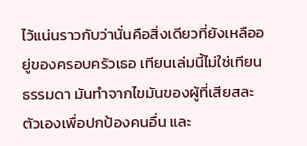ไว้แน่นราวกับว่านั่นคือสิ่งเดียวที่ยังเหลืออยู่ของครอบครัวเธอ เทียนเล่มนี้ไม่ใช่เทียนธรรมดา มันทำจากไขมันของผู้ที่เสียสละตัวเองเพื่อปกป้องคนอื่น และ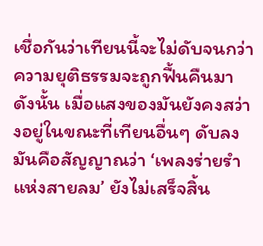เชื่อกันว่าเทียนนี้จะไม่ดับจนกว่าความยุติธรรมจะถูกฟื้นคืนมา ดังนั้น เมื่อแสงของมันยังคงสว่างอยู่ในขณะที่เทียนอื่นๆ ดับลง มันคือสัญญาณว่า ‘เพลงร่ายรำแห่งสายลม’ ยังไม่เสร็จสิ้น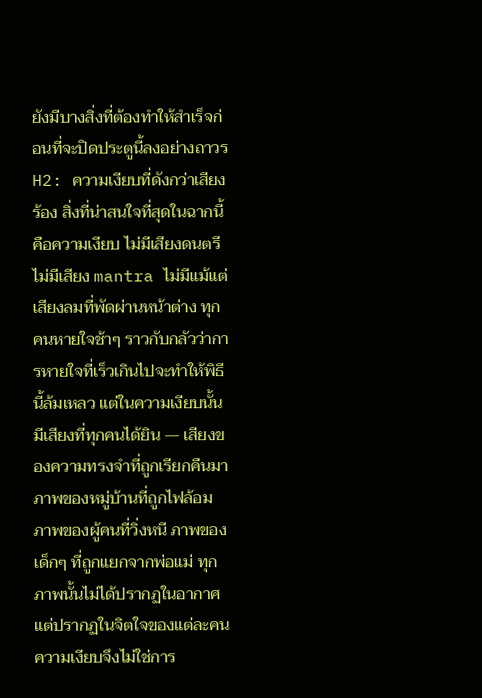ยังมีบางสิ่งที่ต้องทำให้สำเร็จก่อนที่จะปิดประตูนี้ลงอย่างถาวร H2: ความเงียบที่ดังกว่าเสียงร้อง สิ่งที่น่าสนใจที่สุดในฉากนี้คือความเงียบ ไม่มีเสียงดนตรี ไม่มีเสียง mantra ไม่มีแม้แต่เสียงลมที่พัดผ่านหน้าต่าง ทุกคนหายใจช้าๆ ราวกับกลัวว่าการหายใจที่เร็วเกินไปจะทำให้พิธีนี้ล้มเหลว แต่ในความเงียบนั้น มีเสียงที่ทุกคนได้ยิน — เสียงของความทรงจำที่ถูกเรียกคืนมา ภาพของหมู่บ้านที่ถูกไฟล้อม ภาพของผู้คนที่วิ่งหนี ภาพของเด็กๆ ที่ถูกแยกจากพ่อแม่ ทุกภาพนั้นไม่ได้ปรากฏในอากาศ แต่ปรากฏในจิตใจของแต่ละคน ความเงียบจึงไม่ใช่การ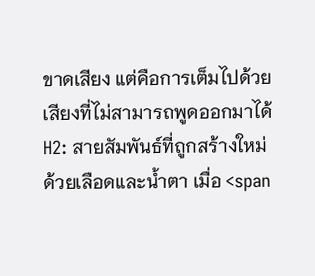ขาดเสียง แต่คือการเต็มไปด้วยเสียงที่ไม่สามารถพูดออกมาได้ H2: สายสัมพันธ์ที่ถูกสร้างใหม่ด้วยเลือดและน้ำตา เมื่อ <span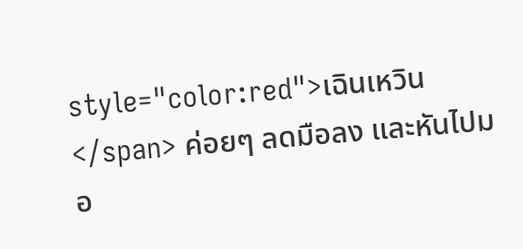style="color:red">เฉินเหวิน</span> ค่อยๆ ลดมือลง และหันไปมอ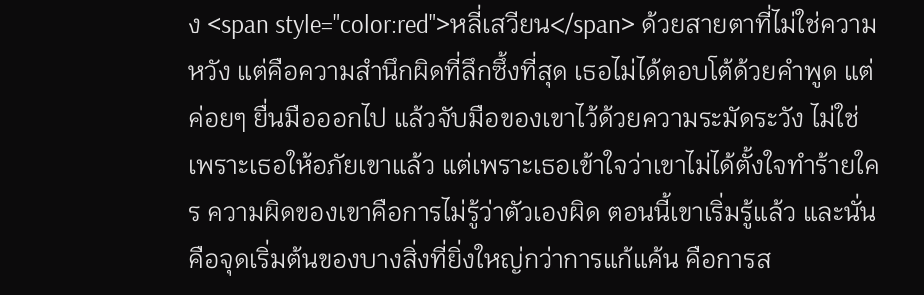ง <span style="color:red">หลี่เสวียน</span> ด้วยสายตาที่ไม่ใช่ความหวัง แต่คือความสำนึกผิดที่ลึกซึ้งที่สุด เธอไม่ได้ตอบโต้ด้วยคำพูด แต่ค่อยๆ ยื่นมือออกไป แล้วจับมือของเขาไว้ด้วยความระมัดระวัง ไม่ใช่เพราะเธอให้อภัยเขาแล้ว แต่เพราะเธอเข้าใจว่าเขาไม่ได้ตั้งใจทำร้ายใคร ความผิดของเขาคือการไม่รู้ว่าตัวเองผิด ตอนนี้เขาเริ่มรู้แล้ว และนั่นคือจุดเริ่มต้นของบางสิ่งที่ยิ่งใหญ่กว่าการแก้แค้น คือการส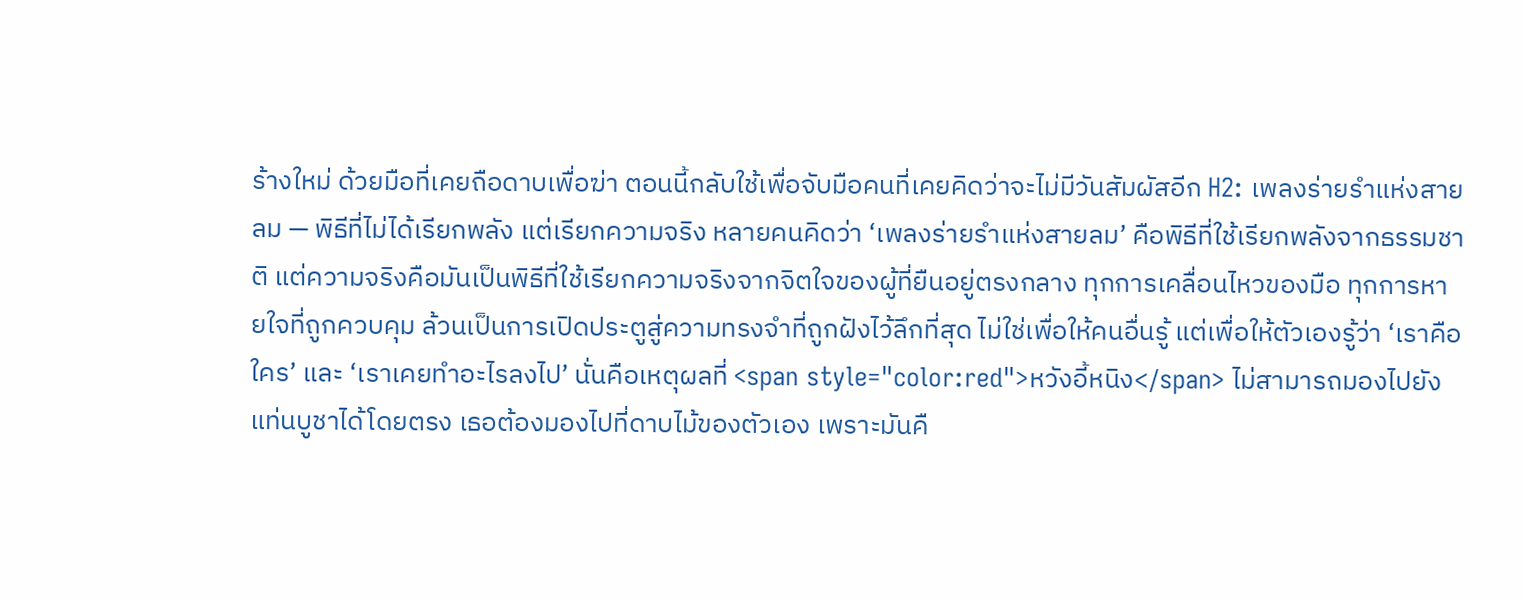ร้างใหม่ ด้วยมือที่เคยถือดาบเพื่อฆ่า ตอนนี้กลับใช้เพื่อจับมือคนที่เคยคิดว่าจะไม่มีวันสัมผัสอีก H2: เพลงร่ายรำแห่งสายลม — พิธีที่ไม่ได้เรียกพลัง แต่เรียกความจริง หลายคนคิดว่า ‘เพลงร่ายรำแห่งสายลม’ คือพิธีที่ใช้เรียกพลังจากธรรมชาติ แต่ความจริงคือมันเป็นพิธีที่ใช้เรียกความจริงจากจิตใจของผู้ที่ยืนอยู่ตรงกลาง ทุกการเคลื่อนไหวของมือ ทุกการหายใจที่ถูกควบคุม ล้วนเป็นการเปิดประตูสู่ความทรงจำที่ถูกฝังไว้ลึกที่สุด ไม่ใช่เพื่อให้คนอื่นรู้ แต่เพื่อให้ตัวเองรู้ว่า ‘เราคือใคร’ และ ‘เราเคยทำอะไรลงไป’ นั่นคือเหตุผลที่ <span style="color:red">หวังอี้หนิง</span> ไม่สามารถมองไปยังแท่นบูชาได้โดยตรง เธอต้องมองไปที่ดาบไม้ของตัวเอง เพราะมันคื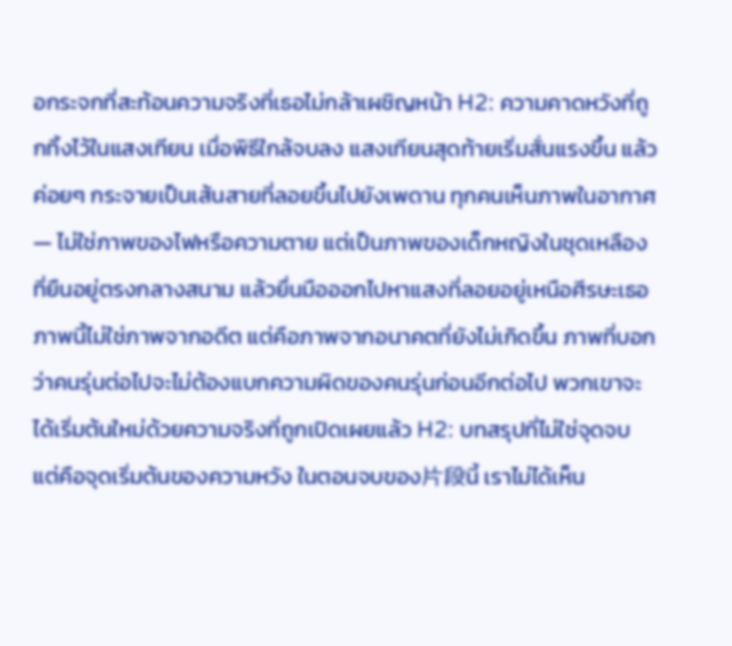อกระจกที่สะท้อนความจริงที่เธอไม่กล้าเผชิญหน้า H2: ความคาดหวังที่ถูกทิ้งไว้ในแสงเทียน เมื่อพิธีใกล้จบลง แสงเทียนสุดท้ายเริ่มสั่นแรงขึ้น แล้วค่อยๆ กระจายเป็นเส้นสายที่ลอยขึ้นไปยังเพดาน ทุกคนเห็นภาพในอากาศ — ไม่ใช่ภาพของไฟหรือความตาย แต่เป็นภาพของเด็กหญิงในชุดเหลืองที่ยืนอยู่ตรงกลางสนาม แล้วยื่นมือออกไปหาแสงที่ลอยอยู่เหนือศีรษะเธอ ภาพนี้ไม่ใช่ภาพจากอดีต แต่คือภาพจากอนาคตที่ยังไม่เกิดขึ้น ภาพที่บอกว่าคนรุ่นต่อไปจะไม่ต้องแบกความผิดของคนรุ่นก่อนอีกต่อไป พวกเขาจะได้เริ่มต้นใหม่ด้วยความจริงที่ถูกเปิดเผยแล้ว H2: บทสรุปที่ไม่ใช่จุดจบ แต่คือจุดเริ่มต้นของความหวัง ในตอนจบของ片段นี้ เราไม่ได้เห็น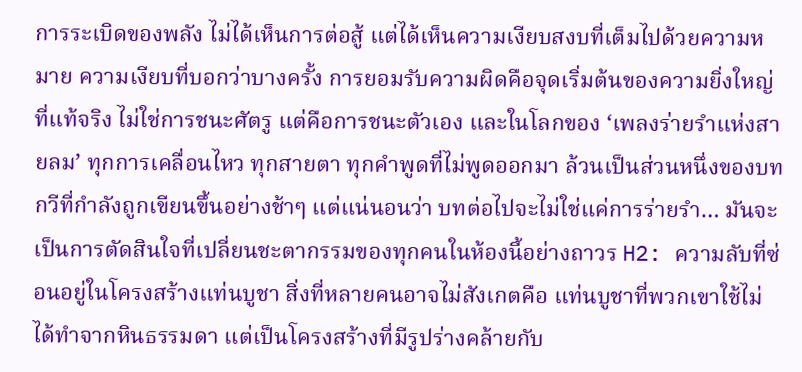การระเบิดของพลัง ไม่ได้เห็นการต่อสู้ แต่ได้เห็นความเงียบสงบที่เต็มไปด้วยความหมาย ความเงียบที่บอกว่าบางครั้ง การยอมรับความผิดคือจุดเริ่มต้นของความยิ่งใหญ่ที่แท้จริง ไม่ใช่การชนะศัตรู แต่คือการชนะตัวเอง และในโลกของ ‘เพลงร่ายรำแห่งสายลม’ ทุกการเคลื่อนไหว ทุกสายตา ทุกคำพูดที่ไม่พูดออกมา ล้วนเป็นส่วนหนึ่งของบทกวีที่กำลังถูกเขียนขึ้นอย่างช้าๆ แต่แน่นอนว่า บทต่อไปจะไม่ใช่แค่การร่ายรำ… มันจะเป็นการตัดสินใจที่เปลี่ยนชะตากรรมของทุกคนในห้องนี้อย่างถาวร H2: ความลับที่ซ่อนอยู่ในโครงสร้างแท่นบูชา สิ่งที่หลายคนอาจไม่สังเกตคือ แท่นบูชาที่พวกเขาใช้ไม่ได้ทำจากหินธรรมดา แต่เป็นโครงสร้างที่มีรูปร่างคล้ายกับ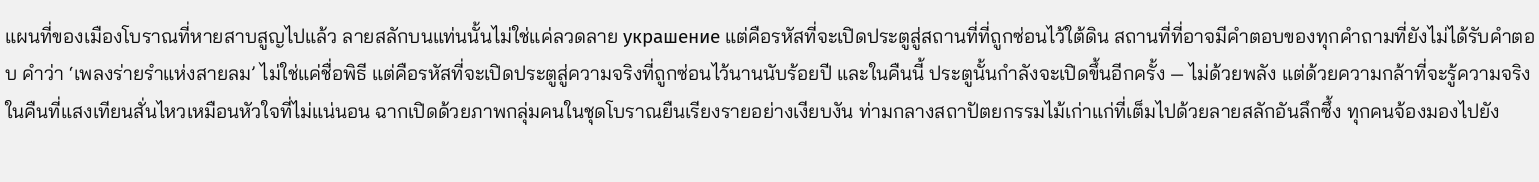แผนที่ของเมืองโบราณที่หายสาบสูญไปแล้ว ลายสลักบนแท่นนั้นไม่ใช่แค่ลวดลาย украшение แต่คือรหัสที่จะเปิดประตูสู่สถานที่ที่ถูกซ่อนไว้ใต้ดิน สถานที่ที่อาจมีคำตอบของทุกคำถามที่ยังไม่ได้รับคำตอบ คำว่า ‘เพลงร่ายรำแห่งสายลม’ ไม่ใช่แค่ชื่อพิธี แต่คือรหัสที่จะเปิดประตูสู่ความจริงที่ถูกซ่อนไว้นานนับร้อยปี และในคืนนี้ ประตูนั้นกำลังจะเปิดขึ้นอีกครั้ง — ไม่ด้วยพลัง แต่ด้วยความกล้าที่จะรู้ความจริง
ในคืนที่แสงเทียนสั่นไหวเหมือนหัวใจที่ไม่แน่นอน ฉากเปิดด้วยภาพกลุ่มคนในชุดโบราณยืนเรียงรายอย่างเงียบงัน ท่ามกลางสถาปัตยกรรมไม้เก่าแก่ที่เต็มไปด้วยลายสลักอันลึกซึ้ง ทุกคนจ้องมองไปยัง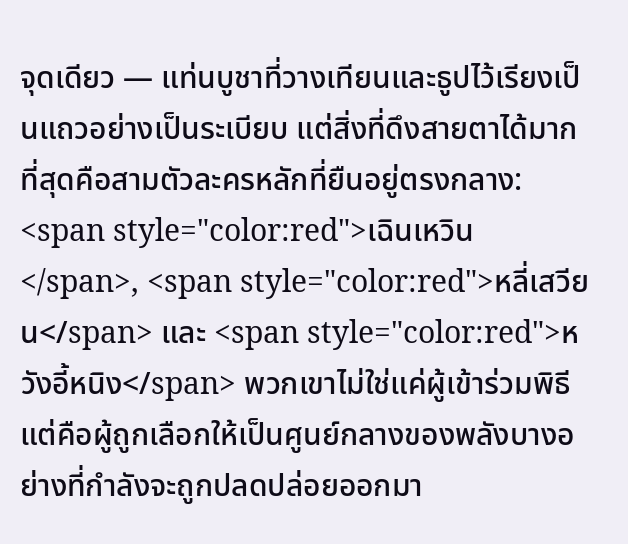จุดเดียว — แท่นบูชาที่วางเทียนและธูปไว้เรียงเป็นแถวอย่างเป็นระเบียบ แต่สิ่งที่ดึงสายตาได้มากที่สุดคือสามตัวละครหลักที่ยืนอยู่ตรงกลาง: <span style="color:red">เฉินเหวิน</span>, <span style="color:red">หลี่เสวียน</span> และ <span style="color:red">หวังอี้หนิง</span> พวกเขาไม่ใช่แค่ผู้เข้าร่วมพิธี แต่คือผู้ถูกเลือกให้เป็นศูนย์กลางของพลังบางอย่างที่กำลังจะถูกปลดปล่อยออกมา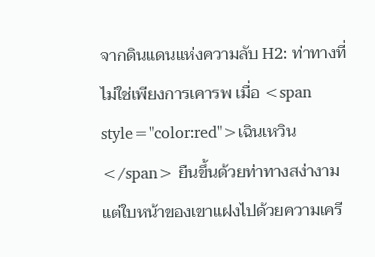จากดินแดนแห่งความลับ H2: ท่าทางที่ไม่ใช่เพียงการเคารพ เมื่อ <span style="color:red">เฉินเหวิน</span> ยืนขึ้นด้วยท่าทางสง่างาม แต่ใบหน้าของเขาแฝงไปด้วยความเครี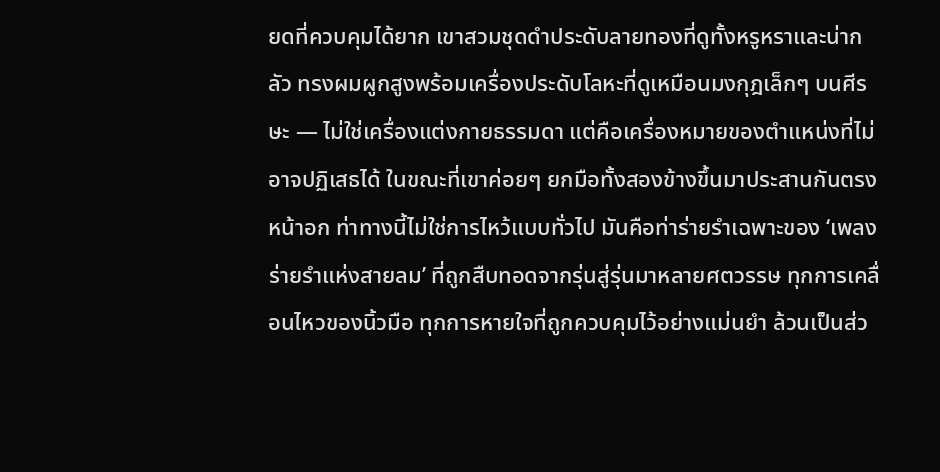ยดที่ควบคุมได้ยาก เขาสวมชุดดำประดับลายทองที่ดูทั้งหรูหราและน่ากลัว ทรงผมผูกสูงพร้อมเครื่องประดับโลหะที่ดูเหมือนมงกุฎเล็กๆ บนศีรษะ — ไม่ใช่เครื่องแต่งกายธรรมดา แต่คือเครื่องหมายของตำแหน่งที่ไม่อาจปฏิเสธได้ ในขณะที่เขาค่อยๆ ยกมือทั้งสองข้างขึ้นมาประสานกันตรงหน้าอก ท่าทางนี้ไม่ใช่การไหว้แบบทั่วไป มันคือท่าร่ายรำเฉพาะของ ‘เพลงร่ายรำแห่งสายลม’ ที่ถูกสืบทอดจากรุ่นสู่รุ่นมาหลายศตวรรษ ทุกการเคลื่อนไหวของนิ้วมือ ทุกการหายใจที่ถูกควบคุมไว้อย่างแม่นยำ ล้วนเป็นส่ว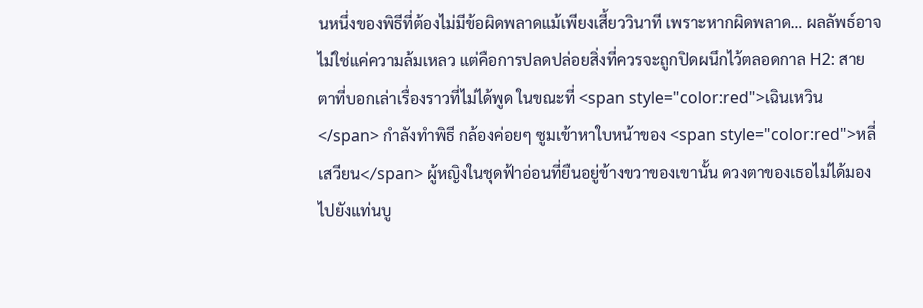นหนึ่งของพิธีที่ต้องไม่มีข้อผิดพลาดแม้เพียงเสี้ยววินาที เพราะหากผิดพลาด… ผลลัพธ์อาจไม่ใช่แค่ความล้มเหลว แต่คือการปลดปล่อยสิ่งที่ควรจะถูกปิดผนึกไว้ตลอดกาล H2: สายตาที่บอกเล่าเรื่องราวที่ไม่ได้พูด ในขณะที่ <span style="color:red">เฉินเหวิน</span> กำลังทำพิธี กล้องค่อยๆ ซูมเข้าหาใบหน้าของ <span style="color:red">หลี่เสวียน</span> ผู้หญิงในชุดฟ้าอ่อนที่ยืนอยู่ข้างขวาของเขานั้น ดวงตาของเธอไม่ได้มองไปยังแท่นบู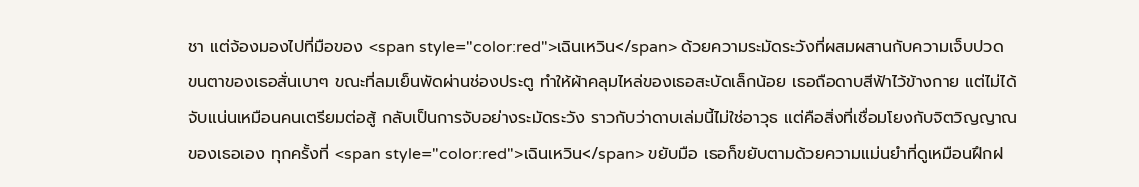ชา แต่จ้องมองไปที่มือของ <span style="color:red">เฉินเหวิน</span> ด้วยความระมัดระวังที่ผสมผสานกับความเจ็บปวด ขนตาของเธอสั่นเบาๆ ขณะที่ลมเย็นพัดผ่านช่องประตู ทำให้ผ้าคลุมไหล่ของเธอสะบัดเล็กน้อย เธอถือดาบสีฟ้าไว้ข้างกาย แต่ไม่ได้จับแน่นเหมือนคนเตรียมต่อสู้ กลับเป็นการจับอย่างระมัดระวัง ราวกับว่าดาบเล่มนี้ไม่ใช่อาวุธ แต่คือสิ่งที่เชื่อมโยงกับจิตวิญญาณของเธอเอง ทุกครั้งที่ <span style="color:red">เฉินเหวิน</span> ขยับมือ เธอก็ขยับตามด้วยความแม่นยำที่ดูเหมือนฝึกฝ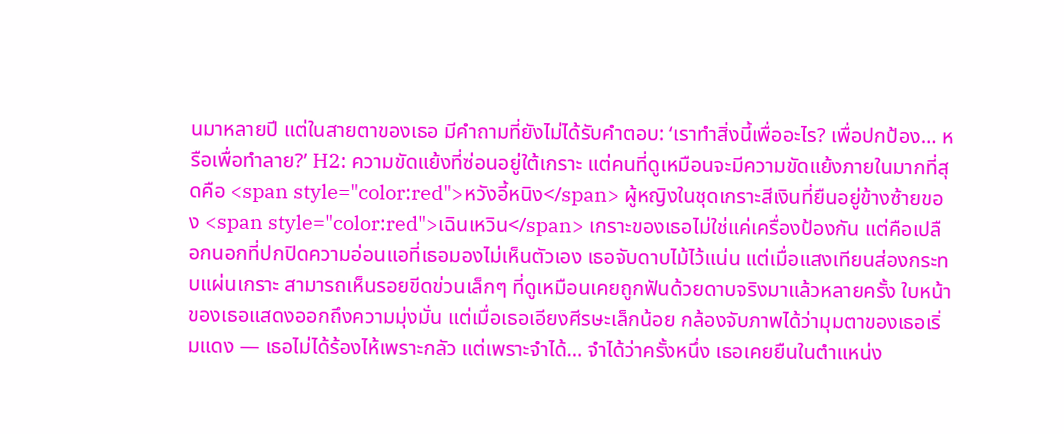นมาหลายปี แต่ในสายตาของเธอ มีคำถามที่ยังไม่ได้รับคำตอบ: ‘เราทำสิ่งนี้เพื่ออะไร? เพื่อปกป้อง… หรือเพื่อทำลาย?’ H2: ความขัดแย้งที่ซ่อนอยู่ใต้เกราะ แต่คนที่ดูเหมือนจะมีความขัดแย้งภายในมากที่สุดคือ <span style="color:red">หวังอี้หนิง</span> ผู้หญิงในชุดเกราะสีเงินที่ยืนอยู่ข้างซ้ายของ <span style="color:red">เฉินเหวิน</span> เกราะของเธอไม่ใช่แค่เครื่องป้องกัน แต่คือเปลือกนอกที่ปกปิดความอ่อนแอที่เธอมองไม่เห็นตัวเอง เธอจับดาบไม้ไว้แน่น แต่เมื่อแสงเทียนส่องกระทบแผ่นเกราะ สามารถเห็นรอยขีดข่วนเล็กๆ ที่ดูเหมือนเคยถูกฟันด้วยดาบจริงมาแล้วหลายครั้ง ใบหน้าของเธอแสดงออกถึงความมุ่งมั่น แต่เมื่อเธอเอียงศีรษะเล็กน้อย กล้องจับภาพได้ว่ามุมตาของเธอเริ่มแดง — เธอไม่ได้ร้องไห้เพราะกลัว แต่เพราะจำได้… จำได้ว่าครั้งหนึ่ง เธอเคยยืนในตำแหน่ง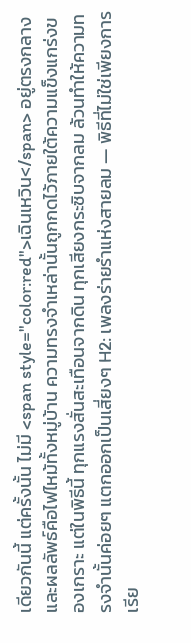เดียวกันนี้ แต่ครั้งนั้น ไม่มี <span style="color:red">เฉินเหวิน</span> อยู่ตรงกลาง และผลลัพธ์คือไฟไหม้ทั้งหมู่บ้าน ความทรงจำเหล่านั้นถูกกดไว้ภายใต้ความแข็งแกร่งของเกราะ แต่ในพิธีนี้ ทุกแรงสั่นสะเทือนจากดิน ทุกเสียงกระซิบจากลม ล้วนทำให้ความทรงจำนั้นค่อยๆ แตกออกเป็นเสี่ยงๆ H2: เพลงร่ายรำแห่งสายลม — พิธีที่ไม่ใช่เพียงการเรีย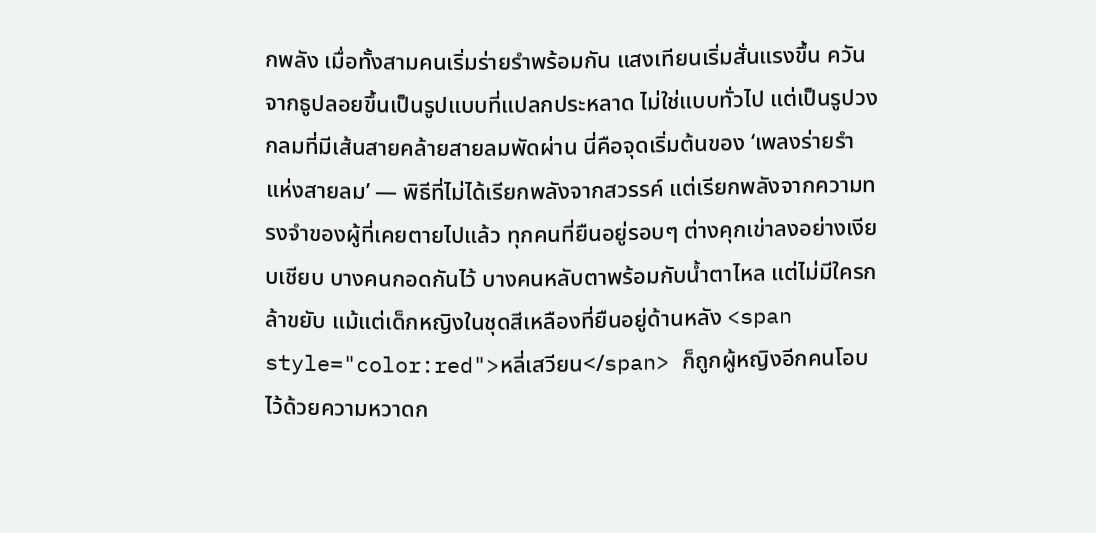กพลัง เมื่อทั้งสามคนเริ่มร่ายรำพร้อมกัน แสงเทียนเริ่มสั่นแรงขึ้น ควันจากธูปลอยขึ้นเป็นรูปแบบที่แปลกประหลาด ไม่ใช่แบบทั่วไป แต่เป็นรูปวงกลมที่มีเส้นสายคล้ายสายลมพัดผ่าน นี่คือจุดเริ่มต้นของ ‘เพลงร่ายรำแห่งสายลม’ — พิธีที่ไม่ได้เรียกพลังจากสวรรค์ แต่เรียกพลังจากความทรงจำของผู้ที่เคยตายไปแล้ว ทุกคนที่ยืนอยู่รอบๆ ต่างคุกเข่าลงอย่างเงียบเชียบ บางคนกอดกันไว้ บางคนหลับตาพร้อมกับน้ำตาไหล แต่ไม่มีใครกล้าขยับ แม้แต่เด็กหญิงในชุดสีเหลืองที่ยืนอยู่ด้านหลัง <span style="color:red">หลี่เสวียน</span> ก็ถูกผู้หญิงอีกคนโอบไว้ด้วยความหวาดก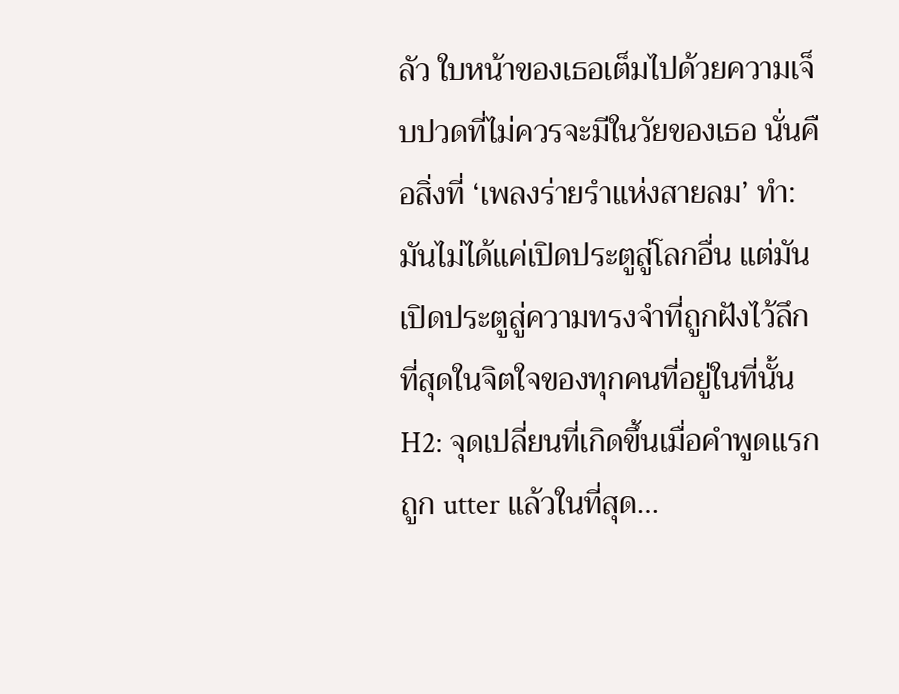ลัว ใบหน้าของเธอเต็มไปด้วยความเจ็บปวดที่ไม่ควรจะมีในวัยของเธอ นั่นคือสิ่งที่ ‘เพลงร่ายรำแห่งสายลม’ ทำ: มันไม่ได้แค่เปิดประตูสู่โลกอื่น แต่มันเปิดประตูสู่ความทรงจำที่ถูกฝังไว้ลึกที่สุดในจิตใจของทุกคนที่อยู่ในที่นั้น H2: จุดเปลี่ยนที่เกิดขึ้นเมื่อคำพูดแรกถูก utter แล้วในที่สุด…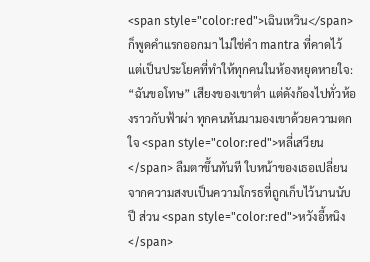<span style="color:red">เฉินเหวิน</span> ก็พูดคำแรกออกมา ไม่ใช่คำ mantra ที่คาดไว้ แต่เป็นประโยคที่ทำให้ทุกคนในห้องหยุดหายใจ: “ฉันขอโทษ” เสียงของเขาต่ำ แต่ดังก้องไปทั่วห้องราวกับฟ้าผ่า ทุกคนหันมามองเขาด้วยความตกใจ <span style="color:red">หลี่เสวียน</span> ลืมตาขึ้นทันที ใบหน้าของเธอเปลี่ยนจากความสงบเป็นความโกรธที่ถูกเก็บไว้นานนับปี ส่วน <span style="color:red">หวังอี้หนิง</span>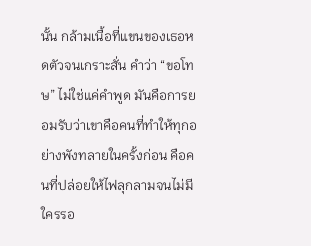นั้น กล้ามเนื้อที่แขนของเธอหดตัวจนเกราะสั่น คำว่า “ขอโทษ” ไม่ใช่แค่คำพูด มันคือการยอมรับว่าเขาคือคนที่ทำให้ทุกอย่างพังทลายในครั้งก่อน คือคนที่ปล่อยให้ไฟลุกลามจนไม่มีใครรอ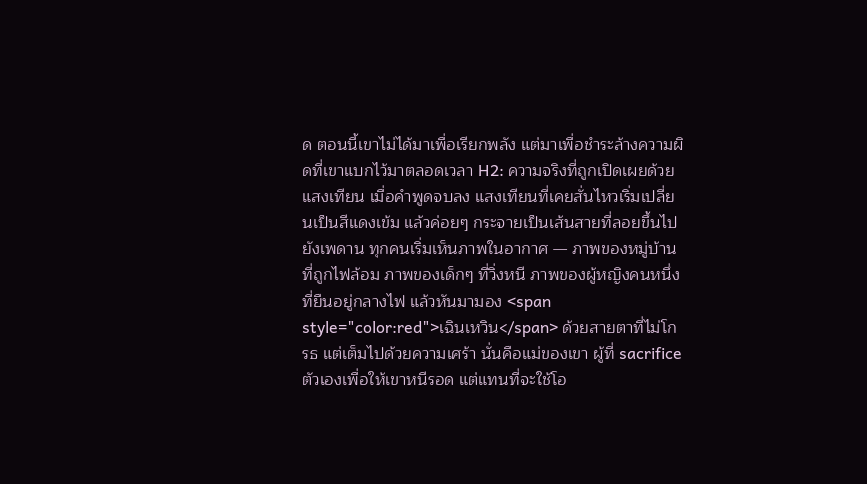ด ตอนนี้เขาไม่ได้มาเพื่อเรียกพลัง แต่มาเพื่อชำระล้างความผิดที่เขาแบกไว้มาตลอดเวลา H2: ความจริงที่ถูกเปิดเผยด้วยแสงเทียน เมื่อคำพูดจบลง แสงเทียนที่เคยสั่นไหวเริ่มเปลี่ยนเป็นสีแดงเข้ม แล้วค่อยๆ กระจายเป็นเส้นสายที่ลอยขึ้นไปยังเพดาน ทุกคนเริ่มเห็นภาพในอากาศ — ภาพของหมู่บ้านที่ถูกไฟล้อม ภาพของเด็กๆ ที่วิ่งหนี ภาพของผู้หญิงคนหนึ่งที่ยืนอยู่กลางไฟ แล้วหันมามอง <span style="color:red">เฉินเหวิน</span> ด้วยสายตาที่ไม่โกรธ แต่เต็มไปด้วยความเศร้า นั่นคือแม่ของเขา ผู้ที่ sacrifice ตัวเองเพื่อให้เขาหนีรอด แต่แทนที่จะใช้โอ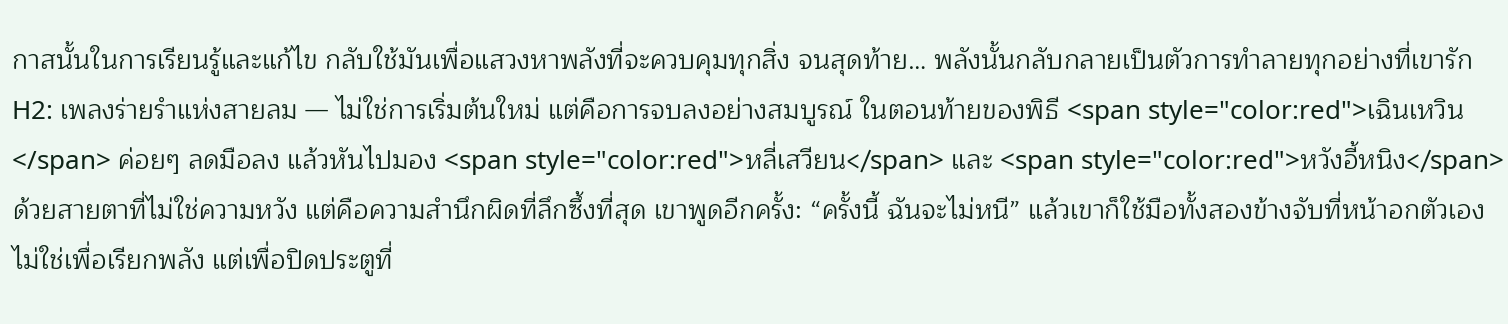กาสนั้นในการเรียนรู้และแก้ไข กลับใช้มันเพื่อแสวงหาพลังที่จะควบคุมทุกสิ่ง จนสุดท้าย… พลังนั้นกลับกลายเป็นตัวการทำลายทุกอย่างที่เขารัก H2: เพลงร่ายรำแห่งสายลม — ไม่ใช่การเริ่มต้นใหม่ แต่คือการจบลงอย่างสมบูรณ์ ในตอนท้ายของพิธี <span style="color:red">เฉินเหวิน</span> ค่อยๆ ลดมือลง แล้วหันไปมอง <span style="color:red">หลี่เสวียน</span> และ <span style="color:red">หวังอี้หนิง</span> ด้วยสายตาที่ไม่ใช่ความหวัง แต่คือความสำนึกผิดที่ลึกซึ้งที่สุด เขาพูดอีกครั้ง: “ครั้งนี้ ฉันจะไม่หนี” แล้วเขาก็ใช้มือทั้งสองข้างจับที่หน้าอกตัวเอง ไม่ใช่เพื่อเรียกพลัง แต่เพื่อปิดประตูที่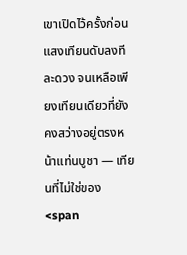เขาเปิดไว้ครั้งก่อน แสงเทียนดับลงทีละดวง จนเหลือเพียงเทียนเดียวที่ยังคงสว่างอยู่ตรงหน้าแท่นบูชา — เทียนที่ไม่ใช่ของ <span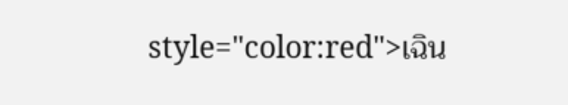style="color:red">เฉิน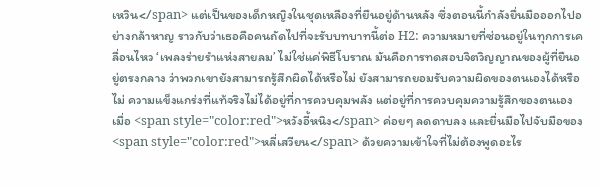เหวิน</span> แต่เป็นของเด็กหญิงในชุดเหลืองที่ยืนอยู่ด้านหลัง ซึ่งตอนนี้กำลังยื่นมือออกไปอย่างกล้าหาญ ราวกับว่าเธอคือคนถัดไปที่จะรับบทบาทนี้ต่อ H2: ความหมายที่ซ่อนอยู่ในทุกการเคลื่อนไหว ‘เพลงร่ายรำแห่งสายลม’ ไม่ใช่แค่พิธีโบราณ มันคือการทดสอบจิตวิญญาณของผู้ที่ยืนอยู่ตรงกลาง ว่าพวกเขายังสามารถรู้สึกผิดได้หรือไม่ ยังสามารถยอมรับความผิดของตนเองได้หรือไม่ ความแข็งแกร่งที่แท้จริงไม่ได้อยู่ที่การควบคุมพลัง แต่อยู่ที่การควบคุมความรู้สึกของตนเอง เมื่อ <span style="color:red">หวังอี้หนิง</span> ค่อยๆ ลดดาบลง และยื่นมือไปจับมือของ <span style="color:red">หลี่เสวียน</span> ด้วยความเข้าใจที่ไม่ต้องพูดอะไร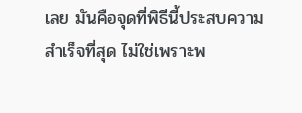เลย มันคือจุดที่พิธีนี้ประสบความสำเร็จที่สุด ไม่ใช่เพราะพ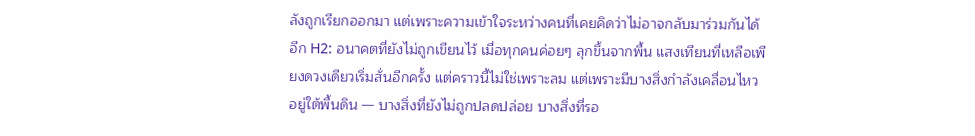ลังถูกเรียกออกมา แต่เพราะความเข้าใจระหว่างคนที่เคยคิดว่าไม่อาจกลับมาร่วมกันได้อีก H2: อนาคตที่ยังไม่ถูกเขียนไว้ เมื่อทุกคนค่อยๆ ลุกขึ้นจากพื้น แสงเทียนที่เหลือเพียงดวงเดียวเริ่มสั่นอีกครั้ง แต่คราวนี้ไม่ใช่เพราะลม แต่เพราะมีบางสิ่งกำลังเคลื่อนไหวอยู่ใต้พื้นดิน — บางสิ่งที่ยังไม่ถูกปลดปล่อย บางสิ่งที่รอ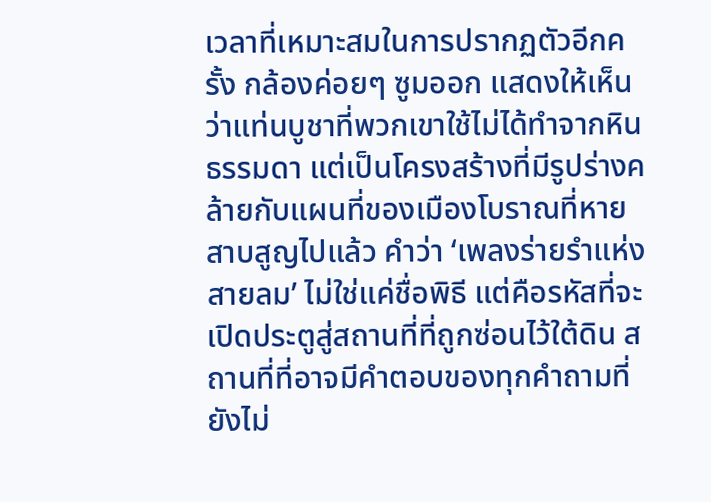เวลาที่เหมาะสมในการปรากฏตัวอีกครั้ง กล้องค่อยๆ ซูมออก แสดงให้เห็นว่าแท่นบูชาที่พวกเขาใช้ไม่ได้ทำจากหินธรรมดา แต่เป็นโครงสร้างที่มีรูปร่างคล้ายกับแผนที่ของเมืองโบราณที่หายสาบสูญไปแล้ว คำว่า ‘เพลงร่ายรำแห่งสายลม’ ไม่ใช่แค่ชื่อพิธี แต่คือรหัสที่จะเปิดประตูสู่สถานที่ที่ถูกซ่อนไว้ใต้ดิน สถานที่ที่อาจมีคำตอบของทุกคำถามที่ยังไม่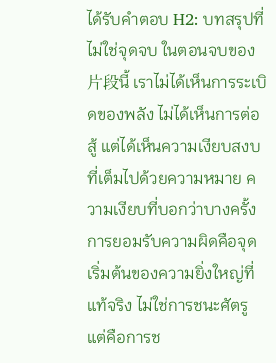ได้รับคำตอบ H2: บทสรุปที่ไม่ใช่จุดจบ ในตอนจบของ片段นี้ เราไม่ได้เห็นการระเบิดของพลัง ไม่ได้เห็นการต่อสู้ แต่ได้เห็นความเงียบสงบที่เต็มไปด้วยความหมาย ความเงียบที่บอกว่าบางครั้ง การยอมรับความผิดคือจุดเริ่มต้นของความยิ่งใหญ่ที่แท้จริง ไม่ใช่การชนะศัตรู แต่คือการช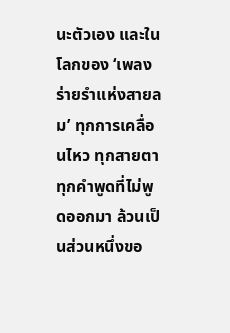นะตัวเอง และในโลกของ ‘เพลงร่ายรำแห่งสายลม’ ทุกการเคลื่อนไหว ทุกสายตา ทุกคำพูดที่ไม่พูดออกมา ล้วนเป็นส่วนหนึ่งขอ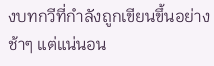งบทกวีที่กำลังถูกเขียนขึ้นอย่างช้าๆ แต่แน่นอน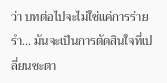ว่า บทต่อไปจะไม่ใช่แค่การร่ายรำ… มันจะเป็นการตัดสินใจที่เปลี่ยนชะตา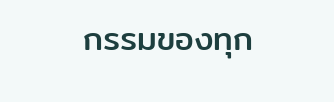กรรมของทุก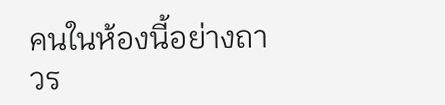คนในห้องนี้อย่างถาวร